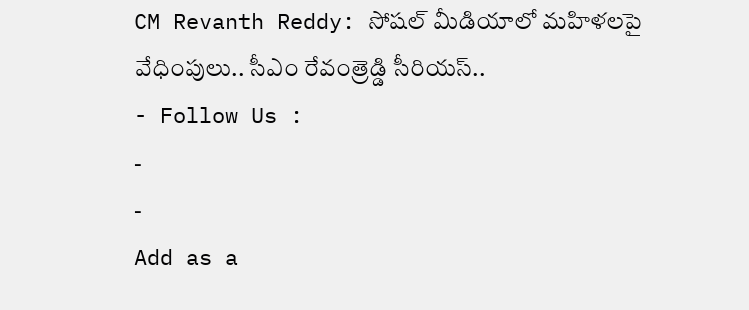CM Revanth Reddy: సోషల్ మీడియాలో మహిళలపై వేధింపులు.. సీఎం రేవంత్రెడ్డి సీరియస్..
- Follow Us :
-
-
Add as a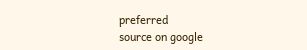preferred
source on google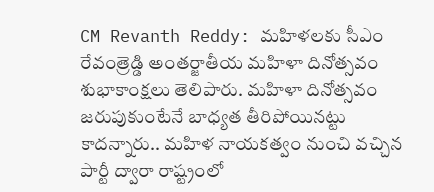CM Revanth Reddy: మహిళలకు సీఎం రేవంత్రెడ్డి అంతర్జాతీయ మహిళా దినోత్సవం శుభాకాంక్షలు తెలిపారు. మహిళా దినోత్సవం జరుపుకుంటేనే బాధ్యత తీరిపోయినట్టు కాదన్నారు.. మహిళ నాయకత్వం నుంచి వచ్చిన పార్టీ ద్వారా రాష్ట్రంలో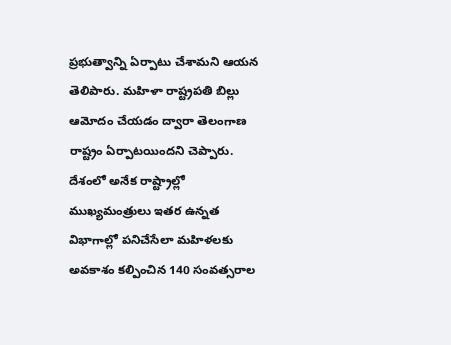ప్రభుత్వాన్ని ఏర్పాటు చేశామని ఆయన తెలిపారు. మహిళా రాష్ట్రపతి బిల్లు ఆమోదం చేయడం ద్వారా తెలంగాణ రాష్ట్రం ఏర్పాటయిందని చెప్పారు. దేశంలో అనేక రాష్ట్రాల్లో ముఖ్యమంత్రులు ఇతర ఉన్నత విభాగాల్లో పనిచేసేలా మహిళలకు అవకాశం కల్పించిన 140 సంవత్సరాల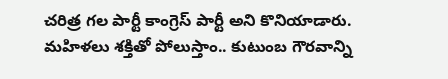చరిత్ర గల పార్టీ కాంగ్రెస్ పార్టీ అని కొనియాడారు. మహిళలు శక్తితో పోలుస్తాం.. కుటుంబ గౌరవాన్ని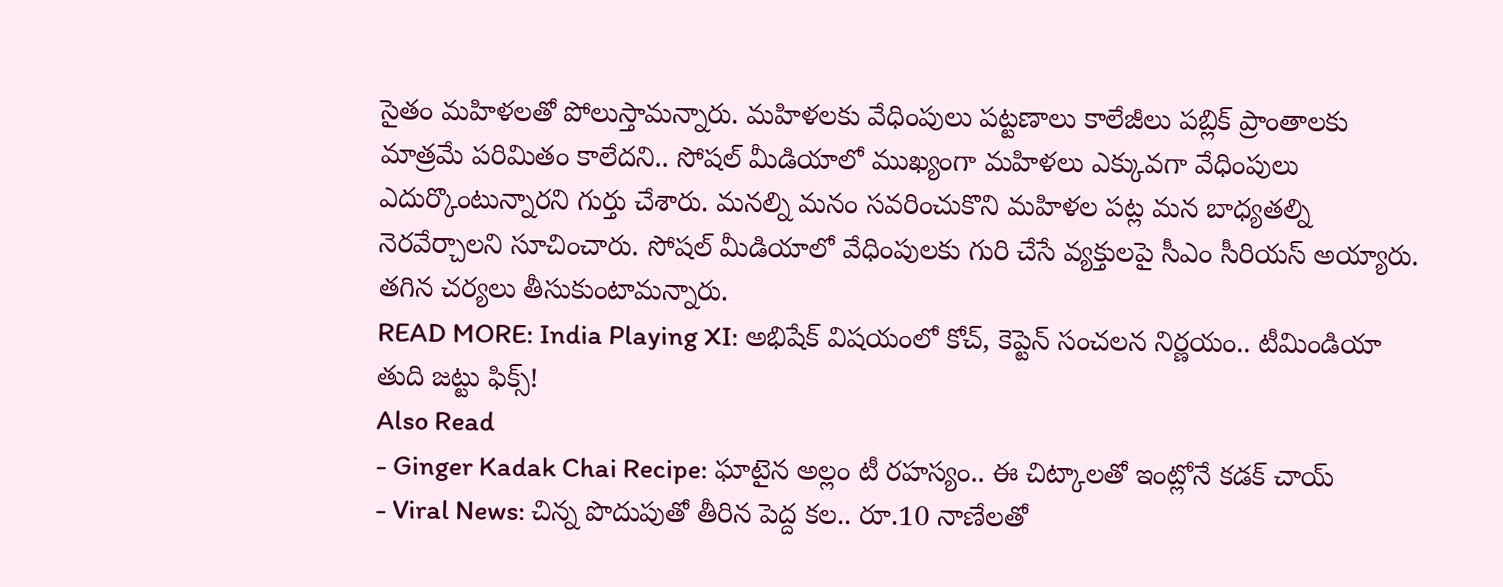సైతం మహిళలతో పోలుస్తామన్నారు. మహిళలకు వేధింపులు పట్టణాలు కాలేజీలు పబ్లిక్ ప్రాంతాలకు మాత్రమే పరిమితం కాలేదని.. సోషల్ మీడియాలో ముఖ్యంగా మహిళలు ఎక్కువగా వేధింపులు ఎదుర్కొంటున్నారని గుర్తు చేశారు. మనల్ని మనం సవరించుకొని మహిళల పట్ల మన బాధ్యతల్ని నెరవేర్చాలని సూచించారు. సోషల్ మీడియాలో వేధింపులకు గురి చేసే వ్యక్తులపై సీఎం సీరియస్ అయ్యారు. తగిన చర్యలు తీసుకుంటామన్నారు.
READ MORE: India Playing XI: అభిషేక్ విషయంలో కోచ్, కెప్టెన్ సంచలన నిర్ణయం.. టీమిండియా తుది జట్టు ఫిక్స్!
Also Read
- Ginger Kadak Chai Recipe: ఘాటైన అల్లం టీ రహస్యం.. ఈ చిట్కాలతో ఇంట్లోనే కడక్ చాయ్
- Viral News: చిన్న పొదుపుతో తీరిన పెద్ద కల.. రూ.10 నాణేలతో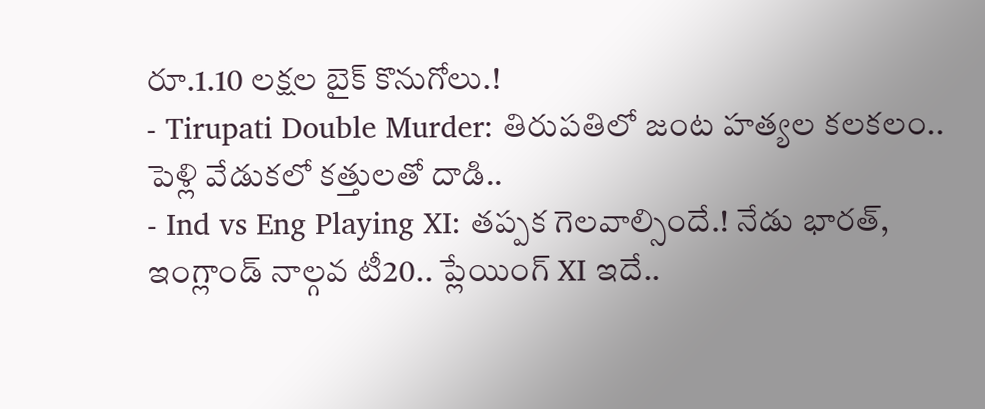రూ.1.10 లక్షల బైక్ కొనుగోలు.!
- Tirupati Double Murder: తిరుపతిలో జంట హత్యల కలకలం.. పెళ్లి వేడుకలో కత్తులతో దాడి..
- Ind vs Eng Playing XI: తప్పక గెలవాల్సిందే.! నేడు భారత్, ఇంగ్లాండ్ నాల్గవ టీ20.. ప్లేయింగ్ XI ఇదే..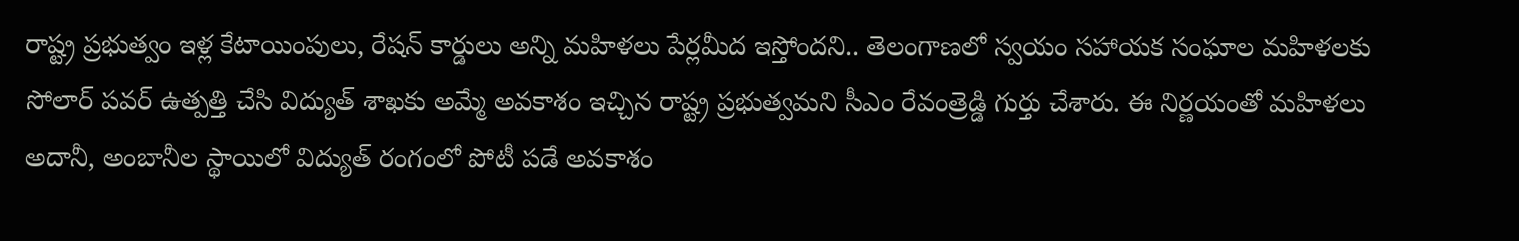రాష్ట్ర ప్రభుత్వం ఇళ్ల కేటాయింపులు, రేషన్ కార్డులు అన్ని మహిళలు పేర్లమీద ఇస్తోందని.. తెలంగాణలో స్వయం సహాయక సంఘాల మహిళలకు సోలార్ పవర్ ఉత్పత్తి చేసి విద్యుత్ శాఖకు అమ్మే అవకాశం ఇచ్చిన రాష్ట్ర ప్రభుత్వమని సీఎం రేవంత్రెడ్డి గుర్తు చేశారు. ఈ నిర్ణయంతో మహిళలు అదానీ, అంబానీల స్థాయిలో విద్యుత్ రంగంలో పోటీ పడే అవకాశం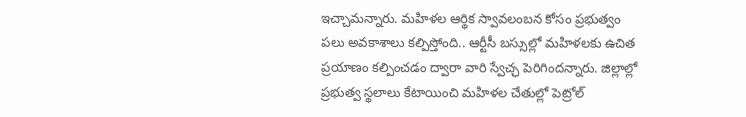ఇచ్చామన్నారు. మహిళల ఆర్థిక స్వావలంబన కోసం ప్రభుత్వం పలు అవకాశాలు కల్పిస్తోంది.. ఆర్టీసీ బస్సుల్లో మహిళలకు ఉచిత ప్రయాణం కల్పించడం ద్వారా వారి స్వేచ్ఛ పెరిగిందన్నారు. జిల్లాల్లో ప్రభుత్వ స్థలాలు కేటాయించి మహిళల చేతుల్లో పెట్రోల్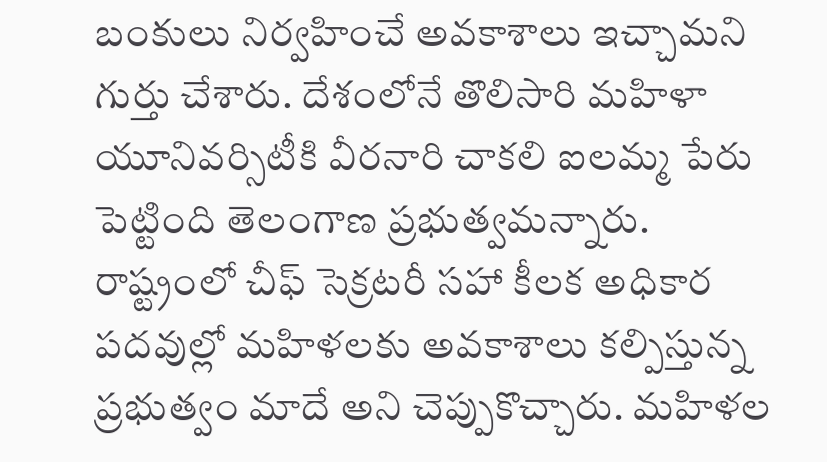బంకులు నిర్వహించే అవకాశాలు ఇచ్చామని గుర్తు చేశారు. దేశంలోనే తొలిసారి మహిళా యూనివర్సిటీకి వీరనారి చాకలి ఐలమ్మ పేరు పెట్టింది తెలంగాణ ప్రభుత్వమన్నారు. రాష్ట్రంలో చీఫ్ సెక్రటరీ సహా కీలక అధికార పదవుల్లో మహిళలకు అవకాశాలు కల్పిస్తున్న ప్రభుత్వం మాదే అని చెప్పుకొచ్చారు. మహిళల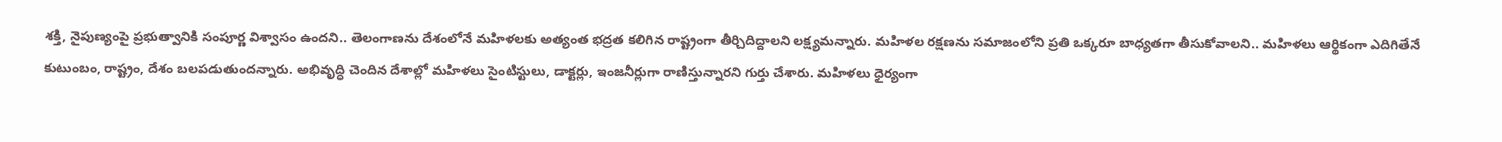శక్తి, నైపుణ్యంపై ప్రభుత్వానికి సంపూర్ణ విశ్వాసం ఉందని.. తెలంగాణను దేశంలోనే మహిళలకు అత్యంత భద్రత కలిగిన రాష్ట్రంగా తీర్చిదిద్దాలని లక్ష్యమన్నారు. మహిళల రక్షణను సమాజంలోని ప్రతి ఒక్కరూ బాధ్యతగా తీసుకోవాలని.. మహిళలు ఆర్థికంగా ఎదిగితేనే కుటుంబం, రాష్ట్రం, దేశం బలపడుతుందన్నారు. అభివృద్ధి చెందిన దేశాల్లో మహిళలు సైంటిస్టులు, డాక్టర్లు, ఇంజనీర్లుగా రాణిస్తున్నారని గుర్తు చేశారు. మహిళలు ధైర్యంగా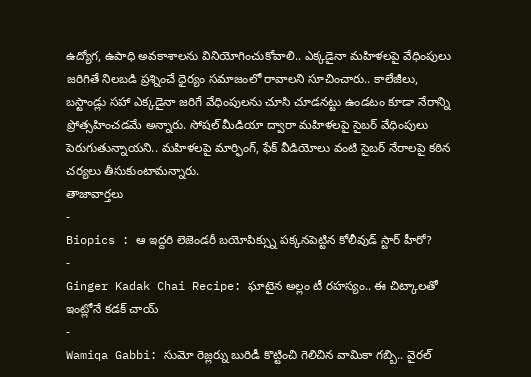ఉద్యోగ, ఉపాధి అవకాశాలను వినియోగించుకోవాలి.. ఎక్కడైనా మహిళలపై వేధింపులు జరిగితే నిలబడి ప్రశ్నించే ధైర్యం సమాజంలో రావాలని సూచించారు.. కాలేజీలు, బస్టాండ్లు సహా ఎక్కడైనా జరిగే వేధింపులను చూసి చూడనట్టు ఉండటం కూడా నేరాన్ని ప్రోత్సహించడమే అన్నారు. సోషల్ మీడియా ద్వారా మహిళలపై సైబర్ వేధింపులు పెరుగుతున్నాయని.. మహిళలపై మార్ఫింగ్, ఫేక్ వీడియోలు వంటి సైబర్ నేరాలపై కఠిన చర్యలు తీసుకుంటామన్నారు.
తాజావార్తలు
-
Biopics : ఆ ఇద్దరి లెజెండరీ బయోపిక్స్ను పక్కనపెట్టిన కోలీవుడ్ స్టార్ హీరో?
-
Ginger Kadak Chai Recipe: ఘాటైన అల్లం టీ రహస్యం.. ఈ చిట్కాలతో ఇంట్లోనే కడక్ చాయ్
-
Wamiqa Gabbi: సుమో రెజ్లర్ను బురిడీ కొట్టించి గెలిచిన వామికా గబ్బి.. వైరల్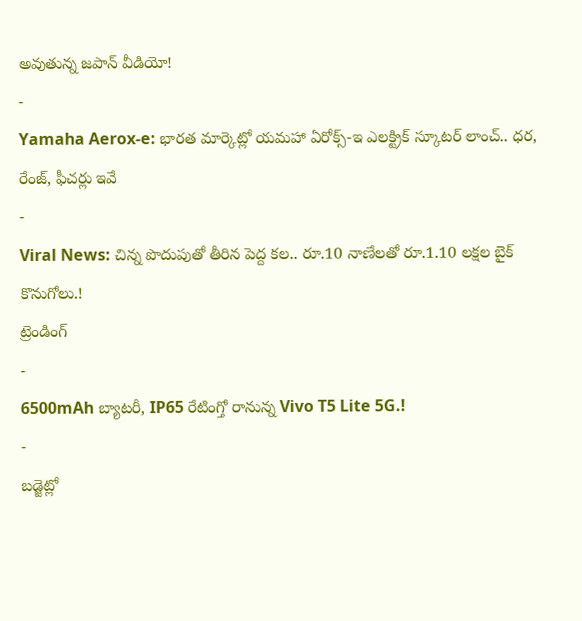అవుతున్న జపాన్ వీడియో!
-
Yamaha Aerox-e: భారత మార్కెట్లో యమహా ఏరోక్స్-ఇ ఎలక్ట్రిక్ స్కూటర్ లాంచ్.. ధర, రేంజ్, ఫీచర్లు ఇవే
-
Viral News: చిన్న పొదుపుతో తీరిన పెద్ద కల.. రూ.10 నాణేలతో రూ.1.10 లక్షల బైక్ కొనుగోలు.!
ట్రెండింగ్
-
6500mAh బ్యాటరీ, IP65 రేటింగ్తో రానున్న Vivo T5 Lite 5G.!
-
బడ్జెట్లో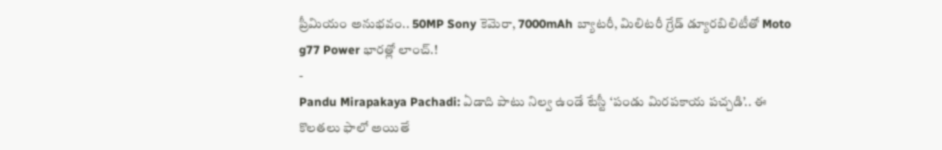ప్రీమియం అనుభవం.. 50MP Sony కెమెరా, 7000mAh బ్యాటరీ, మిలిటరీ గ్రేడ్ డ్యూరబిలిటీతో Moto g77 Power భారత్లో లాంచ్.!
-
Pandu Mirapakaya Pachadi: ఏడాది పాటు నిల్వ ఉండే టేస్టీ ‘పండు మిరపకాయ పచ్చడి’.. ఈ కొలతలు ఫాలో అయితే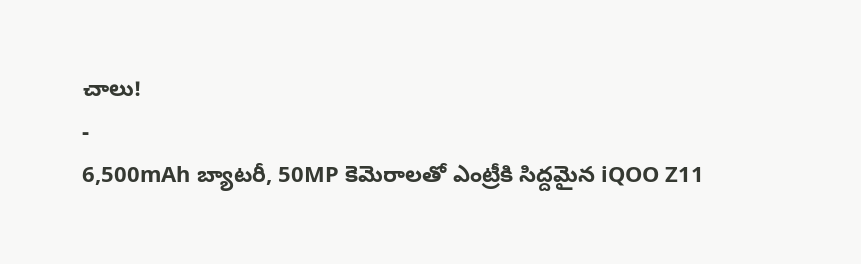చాలు!
-
6,500mAh బ్యాటరీ, 50MP కెమెరాలతో ఎంట్రీకి సిద్దమైన iQOO Z11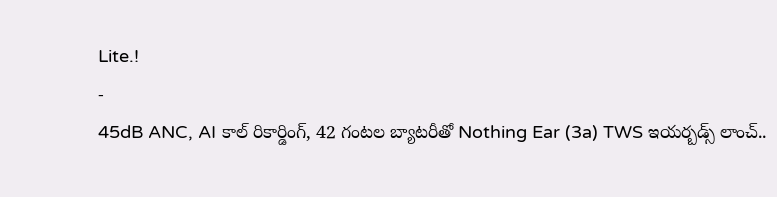Lite.!
-
45dB ANC, AI కాల్ రికార్డింగ్, 42 గంటల బ్యాటరీతో Nothing Ear (3a) TWS ఇయర్బడ్స్ లాంచ్..